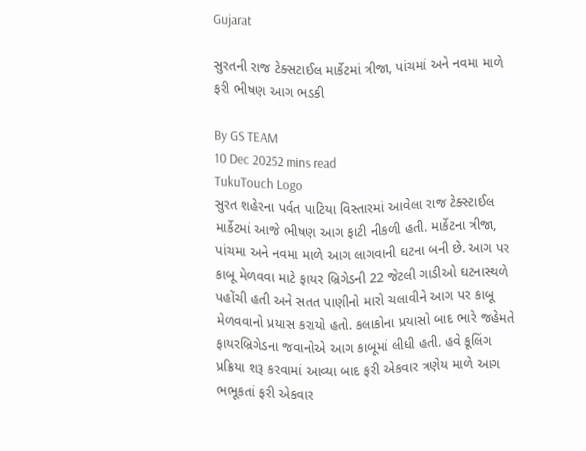Gujarat

સુરતની રાજ ટેક્સટાઈલ માર્કેટમાં ત્રીજા, પાંચમાં અને નવમા માળે ફરી ભીષણ આગ ભડકી

By GS TEAM
10 Dec 20252 mins read
TukuTouch Logo
સુરત શહેરના પર્વત પાટિયા વિસ્તારમાં આવેલા રાજ ટેક્સ્ટાઈલ માર્કેટમાં આજે ભીષણ આગ ફાટી નીકળી હતી. માર્કેટના ત્રીજા, પાંચમા અને નવમા માળે આગ લાગવાની ઘટના બની છે. આગ પર કાબૂ મેળવવા માટે ફાયર બ્રિગેડની 22 જેટલી ગાડીઓ ઘટનાસ્થળે પહોંચી હતી અને સતત પાણીનો મારો ચલાવીને આગ પર કાબૂ મેળવવાનો પ્રયાસ કરાયો હતો. કલાકોના પ્રયાસો બાદ ભારે જહેમતે ફાયરબ્રિગેડના જવાનોએ આગ કાબૂમાં લીધી હતી. હવે કૂલિંગ પ્રક્રિયા શરૂ કરવામાં આવ્યા બાદ ફરી એકવાર ત્રણેય માળે આગ ભભૂકતાં ફરી એકવાર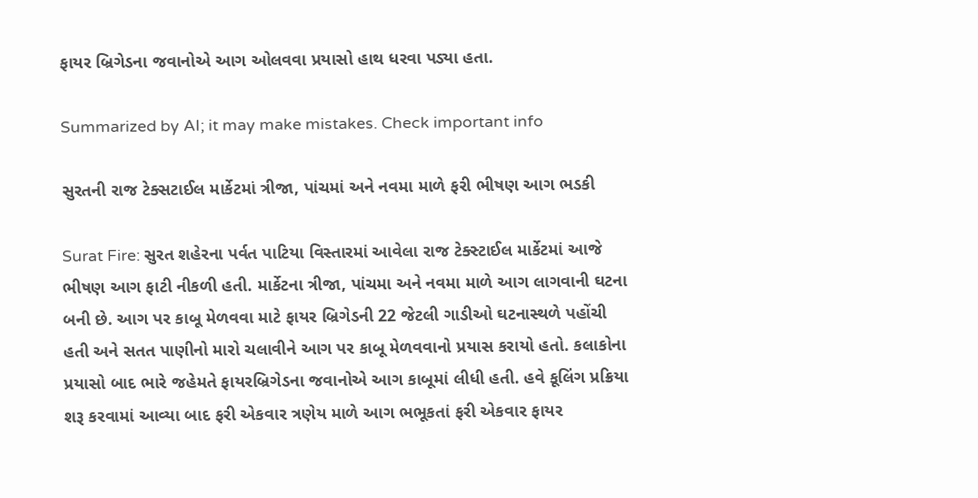ફાયર બ્રિગેડના જવાનોએ આગ ઓલવવા પ્રયાસો હાથ ધરવા પડ્યા હતા.

Summarized by AI; it may make mistakes. Check important info

સુરતની રાજ ટેક્સટાઈલ માર્કેટમાં ત્રીજા, પાંચમાં અને નવમા માળે ફરી ભીષણ આગ ભડકી

Surat Fire: સુરત શહેરના પર્વત પાટિયા વિસ્તારમાં આવેલા રાજ ટેક્સ્ટાઈલ માર્કેટમાં આજે ભીષણ આગ ફાટી નીકળી હતી. માર્કેટના ત્રીજા, પાંચમા અને નવમા માળે આગ લાગવાની ઘટના બની છે. આગ પર કાબૂ મેળવવા માટે ફાયર બ્રિગેડની 22 જેટલી ગાડીઓ ઘટનાસ્થળે પહોંચી હતી અને સતત પાણીનો મારો ચલાવીને આગ પર કાબૂ મેળવવાનો પ્રયાસ કરાયો હતો. કલાકોના પ્રયાસો બાદ ભારે જહેમતે ફાયરબ્રિગેડના જવાનોએ આગ કાબૂમાં લીધી હતી. હવે કૂલિંગ પ્રક્રિયા શરૂ કરવામાં આવ્યા બાદ ફરી એકવાર ત્રણેય માળે આગ ભભૂકતાં ફરી એકવાર ફાયર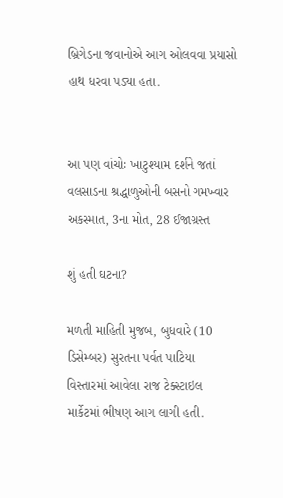બ્રિગેડના જવાનોએ આગ ઓલવવા પ્રયાસો હાથ ધરવા પડ્યા હતા.


આ પણ વાંચોઃ ખાટુશ્યામ દર્શને જતાં વલસાડના શ્રદ્ધાળુઓની બસનો ગમખ્વાર અકસ્માત, 3ના મોત, 28 ઈજાગ્રસ્ત

શું હતી ઘટના?

મળતી માહિતી મુજબ, બુધવારે (10 ડિસેમ્બર) સુરતના પર્વત પાટિયા વિસ્તારમાં આવેલા રાજ ટેક્સ્ટાઇલ માર્કેટમાં ભીષણ આગ લાગી હતી.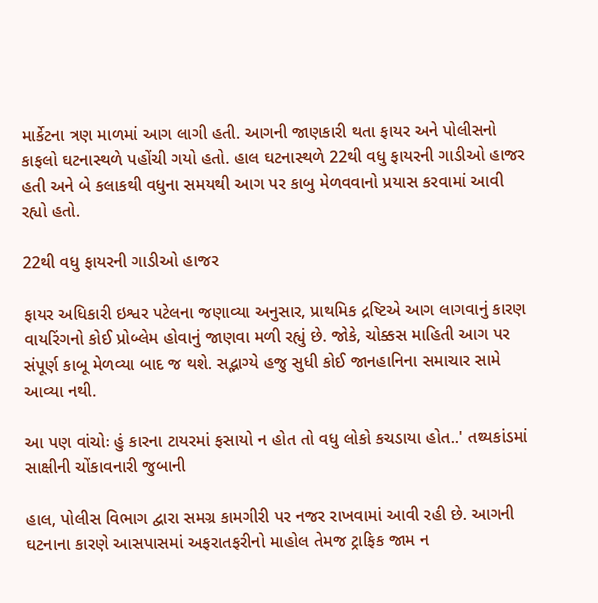માર્કેટના ત્રણ માળમાં આગ લાગી હતી. આગની જાણકારી થતા ફાયર અને પોલીસનો કાફલો ઘટનાસ્થળે પહોંચી ગયો હતો. હાલ ઘટનાસ્થળે 22થી વધુ ફાયરની ગાડીઓ હાજર હતી અને બે કલાકથી વધુના સમયથી આગ પર કાબુ મેળવવાનો પ્રયાસ કરવામાં આવી રહ્યો હતો.

22થી વધુ ફાયરની ગાડીઓ હાજર

ફાયર અધિકારી ઇશ્વર પટેલના જણાવ્યા અનુસાર, પ્રાથમિક દ્રષ્ટિએ આગ લાગવાનું કારણ વાયરિંગનો કોઈ પ્રોબ્લેમ હોવાનું જાણવા મળી રહ્યું છે. જોકે, ચોક્કસ માહિતી આગ પર સંપૂર્ણ કાબૂ મેળવ્યા બાદ જ થશે. સદ્ભાગ્યે હજુ સુધી કોઈ જાનહાનિના સમાચાર સામે આવ્યા નથી.

આ પણ વાંચોઃ હું કારના ટાયરમાં ફસાયો ન હોત તો વધુ લોકો કચડાયા હોત..' તથ્યકાંડમાં સાક્ષીની ચોંકાવનારી જુબાની

હાલ, પોલીસ વિભાગ દ્વારા સમગ્ર કામગીરી પર નજર રાખવામાં આવી રહી છે. આગની ઘટનાના કારણે આસપાસમાં અફરાતફરીનો માહોલ તેમજ ટ્રાફિક જામ ન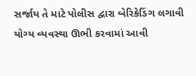સર્જાય તે માટે પોલીસ દ્વારા બેરિકેડિંગ લગાવી યોગ્ય વ્યવસ્થા ઊભી કરવામાં આવી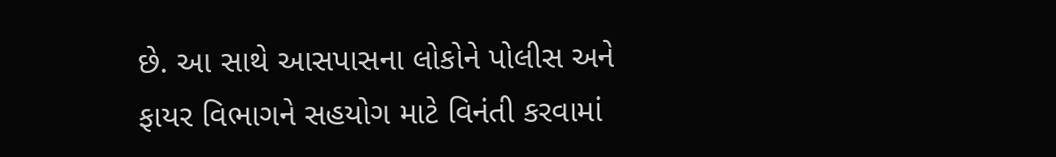છે. આ સાથે આસપાસના લોકોને પોલીસ અને ફાયર વિભાગને સહયોગ માટે વિનંતી કરવામાં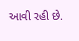આવી રહી છે.